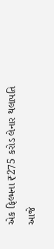એક ફિલ્મના ₹275 કરોડ લેનાર થલાપતિ આજે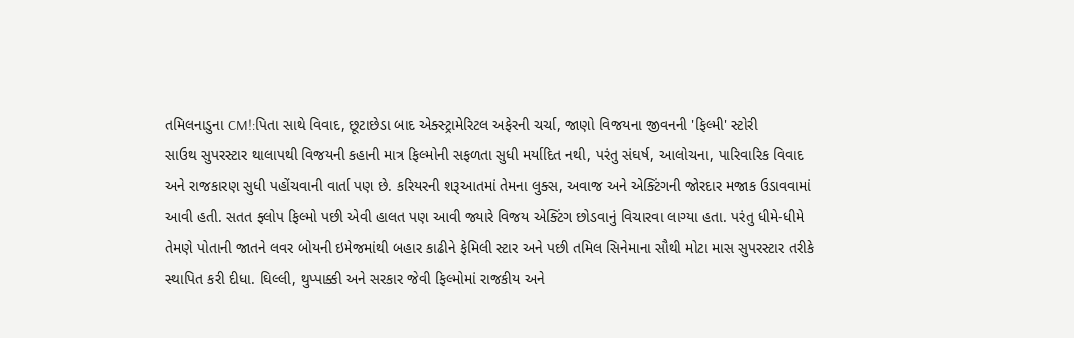તમિલનાડુના CM!:પિતા સાથે વિવાદ, છૂટાછેડા બાદ એક્સ્ટ્રામેરિટલ અફેરની ચર્ચા, જાણો વિજયના જીવનની 'ફિલ્મી' સ્ટોરી
સાઉથ સુપરસ્ટાર થાલાપથી વિજયની કહાની માત્ર ફિલ્મોની સફળતા સુધી મર્યાદિત નથી, પરંતુ સંઘર્ષ, આલોચના, પારિવારિક વિવાદ અને રાજકારણ સુધી પહોંચવાની વાર્તા પણ છે. કરિયરની શરૂઆતમાં તેમના લુક્સ, અવાજ અને એક્ટિંગની જોરદાર મજાક ઉડાવવામાં આવી હતી. સતત ફ્લોપ ફિલ્મો પછી એવી હાલત પણ આવી જ્યારે વિજય એક્ટિંગ છોડવાનું વિચારવા લાગ્યા હતા. પરંતુ ધીમે-ધીમે તેમણે પોતાની જાતને લવર બોયની ઇમેજમાંથી બહાર કાઢીને ફેમિલી સ્ટાર અને પછી તમિલ સિનેમાના સૌથી મોટા માસ સુપરસ્ટાર તરીકે સ્થાપિત કરી દીધા. ઘિલ્લી, થુપ્પાક્કી અને સરકાર જેવી ફિલ્મોમાં રાજકીય અને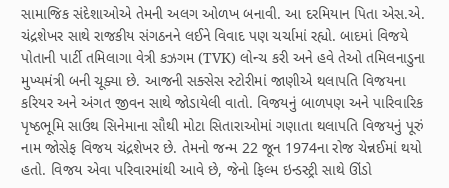સામાજિક સંદેશાઓએ તેમની અલગ ઓળખ બનાવી. આ દરમિયાન પિતા એસ.એ. ચંદ્રશેખર સાથે રાજકીય સંગઠનને લઈને વિવાદ પણ ચર્ચામાં રહ્યો. બાદમાં વિજયે પોતાની પાર્ટી તમિલાગા વેત્રી કઝગમ (TVK) લોન્ચ કરી અને હવે તેઓ તમિલનાડુના મુખ્યમંત્રી બની ચૂક્યા છે. આજની સક્સેસ સ્ટોરીમાં જાણીએ થલાપતિ વિજયના કરિયર અને અંગત જીવન સાથે જોડાયેલી વાતો. વિજયનું બાળપણ અને પારિવારિક પૃષ્ઠભૂમિ સાઉથ સિનેમાના સૌથી મોટા સિતારાઓમાં ગણાતા થલાપતિ વિજયનું પૂરું નામ જોસેફ વિજય ચંદ્રશેખર છે. તેમનો જન્મ 22 જૂન 1974ના રોજ ચેન્નઈમાં થયો હતો. વિજય એવા પરિવારમાંથી આવે છે, જેનો ફિલ્મ ઇન્ડસ્ટ્રી સાથે ઊંડો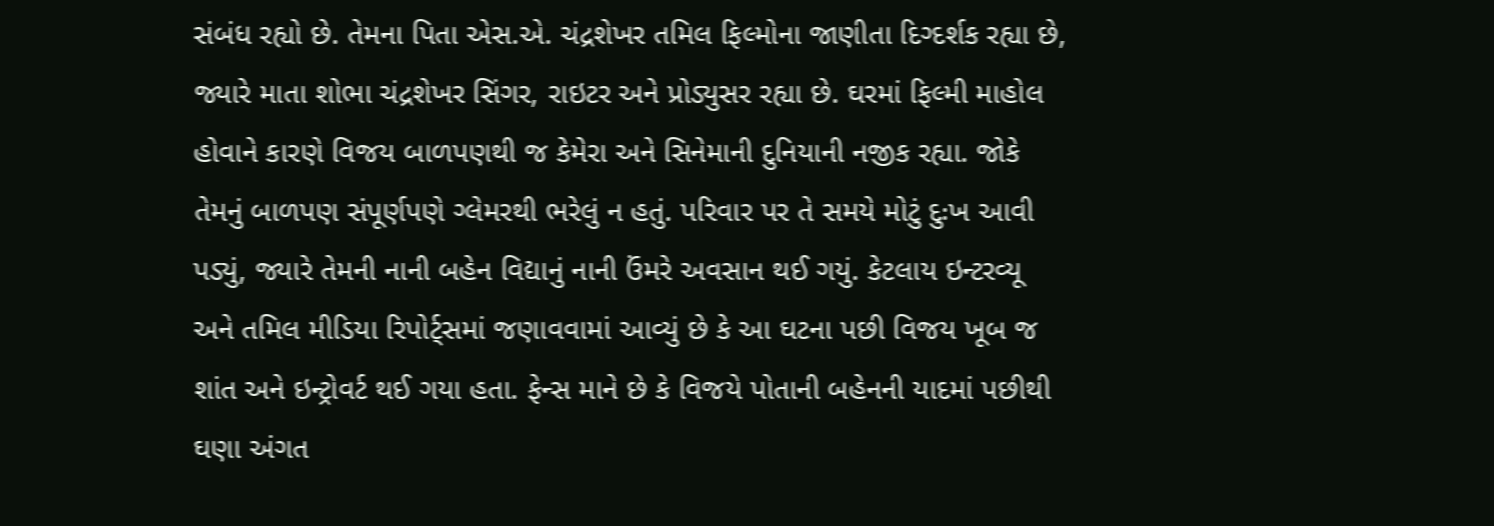સંબંધ રહ્યો છે. તેમના પિતા એસ.એ. ચંદ્રશેખર તમિલ ફિલ્મોના જાણીતા દિગ્દર્શક રહ્યા છે, જ્યારે માતા શોભા ચંદ્રશેખર સિંગર, રાઇટર અને પ્રોડ્યુસર રહ્યા છે. ઘરમાં ફિલ્મી માહોલ હોવાને કારણે વિજય બાળપણથી જ કેમેરા અને સિનેમાની દુનિયાની નજીક રહ્યા. જોકે તેમનું બાળપણ સંપૂર્ણપણે ગ્લેમરથી ભરેલું ન હતું. પરિવાર પર તે સમયે મોટું દુઃખ આવી પડ્યું, જ્યારે તેમની નાની બહેન વિદ્યાનું નાની ઉંમરે અવસાન થઈ ગયું. કેટલાય ઇન્ટરવ્યૂ અને તમિલ મીડિયા રિપોર્ટ્સમાં જણાવવામાં આવ્યું છે કે આ ઘટના પછી વિજય ખૂબ જ શાંત અને ઇન્ટ્રોવર્ટ થઈ ગયા હતા. ફેન્સ માને છે કે વિજયે પોતાની બહેનની યાદમાં પછીથી ઘણા અંગત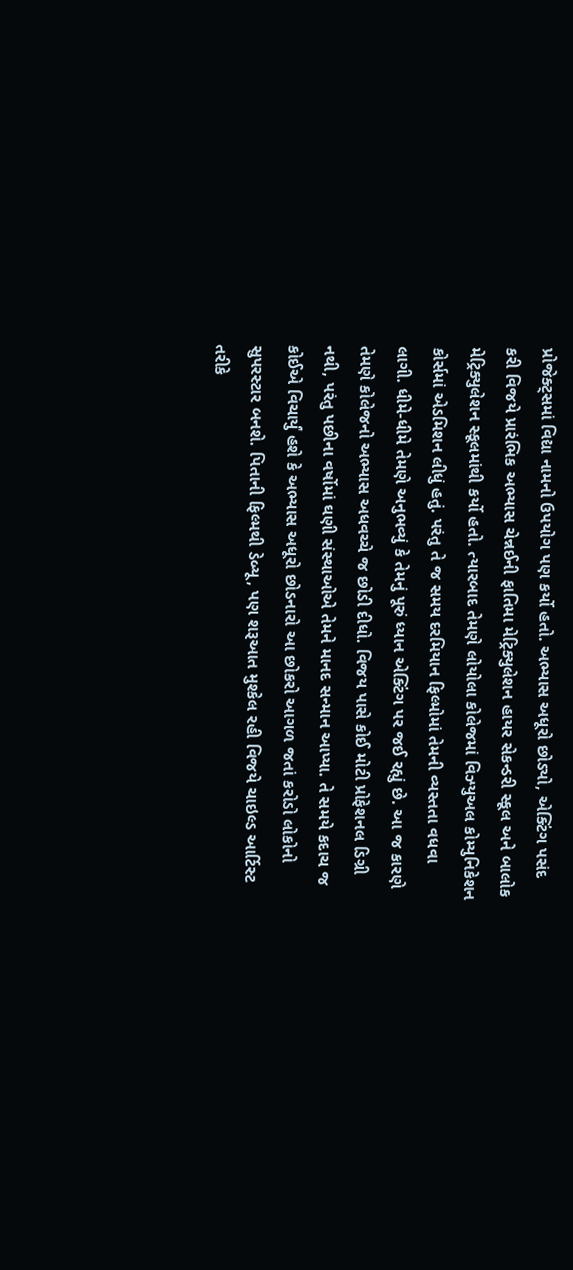પ્રોજેક્ટ્સમાં વિદ્યા નામનો ઉપયોગ પણ કર્યો હતો. અભ્યાસ અધૂરો છોડ્યો, એક્ટિંગ પસંદ કરી વિજયે પ્રારંભિક અભ્યાસ ચેન્નઈની ફાતિમા મેટ્રિક્યુલેશન હાયર સેકન્ડરી સ્કૂલ અને બાલોક મેટ્રિક્યુલેશન સ્કૂલમાંથી કર્યો હતો. ત્યારબાદ તેમણે લોયોલા કોલેજમાં વિઝ્યુઅલ કોમ્યુનિકેશન કોર્સમાં એડમિશન લીધું હતું. પરંતુ તે જ સમય દરમિયાન ફિલ્મોમાં તેમની વ્યસ્તતા વધવા લાગી. ધીમે-ધીમે તેમણે અનુભવ્યું કે તેમનું પૂરું ધ્યાન એક્ટિંગ પર જઈ રહ્યું છે. આ જ કારણે તેમણે કોલેજનો અભ્યાસ અધવચ્ચે જ છોડી દીધો. વિજય પાસે કોઈ મોટી પ્રોફેશનલ ડિગ્રી નથી, પરંતુ પછીના વર્ષોમાં ઘણી સંસ્થાઓએ તેમને માનદ સન્માન આપ્યા. તે સમયે કદાચ જ કોઈએ વિચાર્યું હશે કે અભ્યાસ અધૂરો છોડનારો આ છોકરો આગળ જતાં કરોડો લોકોનો સુપરસ્ટાર બનશે. પિતાની ફિલ્મથી ડેબ્યૂ, પણ શરૂઆત મુશ્કેલ રહી વિજયે ચાઇલ્ડ આર્ટિસ્ટ તરીકે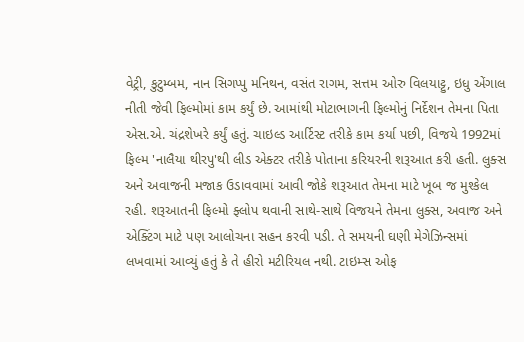વેટ્રી, કુટુમ્બમ, નાન સિગપ્પુ મનિથન, વસંત રાગમ, સત્તમ ઓરુ વિલયાટ્ટુ, ઇધુ એંગાલ નીતી જેવી ફિલ્મોમાં કામ કર્યું છે. આમાંથી મોટાભાગની ફિલ્મોનું નિર્દેશન તેમના પિતા એસ.એ. ચંદ્રશેખરે કર્યું હતું. ચાઇલ્ડ આર્ટિસ્ટ તરીકે કામ કર્યા પછી, વિજયે 1992માં ફિલ્મ 'નાલૈયા થીરપુ'થી લીડ એક્ટર તરીકે પોતાના કરિયરની શરૂઆત કરી હતી. લુક્સ અને અવાજની મજાક ઉડાવવામાં આવી જોકે શરૂઆત તેમના માટે ખૂબ જ મુશ્કેલ રહી. શરૂઆતની ફિલ્મો ફ્લોપ થવાની સાથે-સાથે વિજયને તેમના લુક્સ, અવાજ અને એક્ટિંગ માટે પણ આલોચના સહન કરવી પડી. તે સમયની ઘણી મેગેઝિન્સમાં લખવામાં આવ્યું હતું કે તે હીરો મટીરિયલ નથી. ટાઇમ્સ ઓફ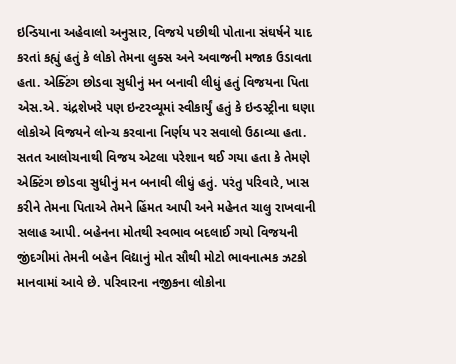ઇન્ડિયાના અહેવાલો અનુસાર, વિજયે પછીથી પોતાના સંઘર્ષને યાદ કરતાં કહ્યું હતું કે લોકો તેમના લુક્સ અને અવાજની મજાક ઉડાવતા હતા. એક્ટિંગ છોડવા સુધીનું મન બનાવી લીધું હતું વિજયના પિતા એસ.એ. ચંદ્રશેખરે પણ ઇન્ટરવ્યૂમાં સ્વીકાર્યું હતું કે ઇન્ડસ્ટ્રીના ઘણા લોકોએ વિજયને લોન્ચ કરવાના નિર્ણય પર સવાલો ઉઠાવ્યા હતા. સતત આલોચનાથી વિજય એટલા પરેશાન થઈ ગયા હતા કે તેમણે એક્ટિંગ છોડવા સુધીનું મન બનાવી લીધું હતું. પરંતુ પરિવારે, ખાસ કરીને તેમના પિતાએ તેમને હિંમત આપી અને મહેનત ચાલુ રાખવાની સલાહ આપી. બહેનના મોતથી સ્વભાવ બદલાઈ ગયો વિજયની જીંદગીમાં તેમની બહેન વિદ્યાનું મોત સૌથી મોટો ભાવનાત્મક ઝટકો માનવામાં આવે છે. પરિવારના નજીકના લોકોના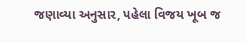જણાવ્યા અનુસાર, પહેલા વિજય ખૂબ જ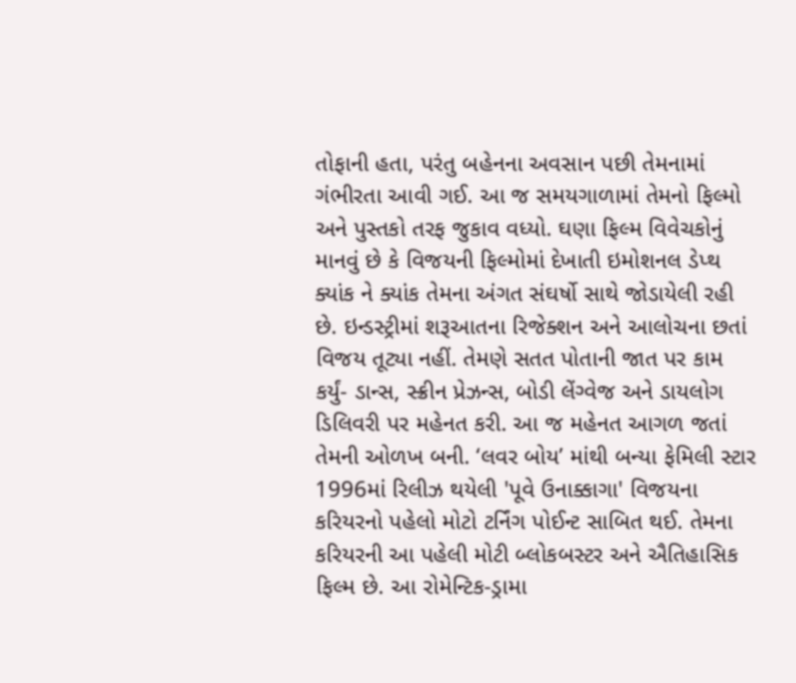તોફાની હતા, પરંતુ બહેનના અવસાન પછી તેમનામાં ગંભીરતા આવી ગઈ. આ જ સમયગાળામાં તેમનો ફિલ્મો અને પુસ્તકો તરફ જુકાવ વધ્યો. ઘણા ફિલ્મ વિવેચકોનું માનવું છે કે વિજયની ફિલ્મોમાં દેખાતી ઇમોશનલ ડેપ્થ ક્યાંક ને ક્યાંક તેમના અંગત સંઘર્ષો સાથે જોડાયેલી રહી છે. ઇન્ડસ્ટ્રીમાં શરૂઆતના રિજેક્શન અને આલોચના છતાં વિજય તૂટ્યા નહીં. તેમણે સતત પોતાની જાત પર કામ કર્યું- ડાન્સ, સ્ક્રીન પ્રેઝન્સ, બોડી લેંગ્વેજ અને ડાયલોગ ડિલિવરી પર મહેનત કરી. આ જ મહેનત આગળ જતાં તેમની ઓળખ બની. ‘લવર બોય’ માંથી બન્યા ફેમિલી સ્ટાર 1996માં રિલીઝ થયેલી 'પૂવે ઉનાક્કાગા' વિજયના કરિયરનો પહેલો મોટો ટર્નિંગ પોઈન્ટ સાબિત થઈ. તેમના કરિયરની આ પહેલી મોટી બ્લોકબસ્ટર અને ઐતિહાસિક ફિલ્મ છે. આ રોમેન્ટિક-ડ્રામા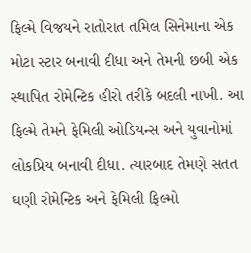ફિલ્મે વિજયને રાતોરાત તમિલ સિનેમાના એક મોટા સ્ટાર બનાવી દીધા અને તેમની છબી એક સ્થાપિત રોમેન્ટિક હીરો તરીકે બદલી નાખી. આ ફિલ્મે તેમને ફેમિલી ઓડિયન્સ અને યુવાનોમાં લોકપ્રિય બનાવી દીધા. ત્યારબાદ તેમણે સતત ઘણી રોમેન્ટિક અને ફેમિલી ફિલ્મો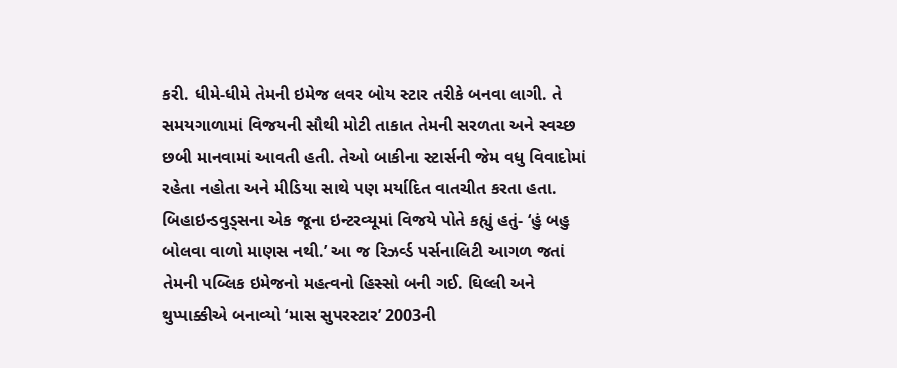કરી. ધીમે-ધીમે તેમની ઇમેજ લવર બોય સ્ટાર તરીકે બનવા લાગી. તે સમયગાળામાં વિજયની સૌથી મોટી તાકાત તેમની સરળતા અને સ્વચ્છ છબી માનવામાં આવતી હતી. તેઓ બાકીના સ્ટાર્સની જેમ વધુ વિવાદોમાં રહેતા નહોતા અને મીડિયા સાથે પણ મર્યાદિત વાતચીત કરતા હતા. બિહાઇન્ડવુડ્સના એક જૂના ઇન્ટરવ્યૂમાં વિજયે પોતે કહ્યું હતું- ‘હું બહુ બોલવા વાળો માણસ નથી.’ આ જ રિઝર્વ્ડ પર્સનાલિટી આગળ જતાં તેમની પબ્લિક ઇમેજનો મહત્વનો હિસ્સો બની ગઈ. ઘિલ્લી અને થુપ્પાક્કીએ બનાવ્યો ‘માસ સુપરસ્ટાર’ 2003ની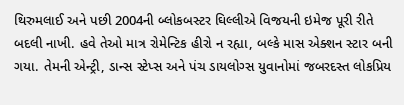થિરુમલાઈ અને પછી 2004ની બ્લોકબસ્ટર ઘિલ્લીએ વિજયની ઇમેજ પૂરી રીતે બદલી નાખી. હવે તેઓ માત્ર રોમેન્ટિક હીરો ન રહ્યા, બલ્કે માસ એક્શન સ્ટાર બની ગયા. તેમની એન્ટ્રી, ડાન્સ સ્ટેપ્સ અને પંચ ડાયલોગ્સ યુવાનોમાં જબરદસ્ત લોકપ્રિય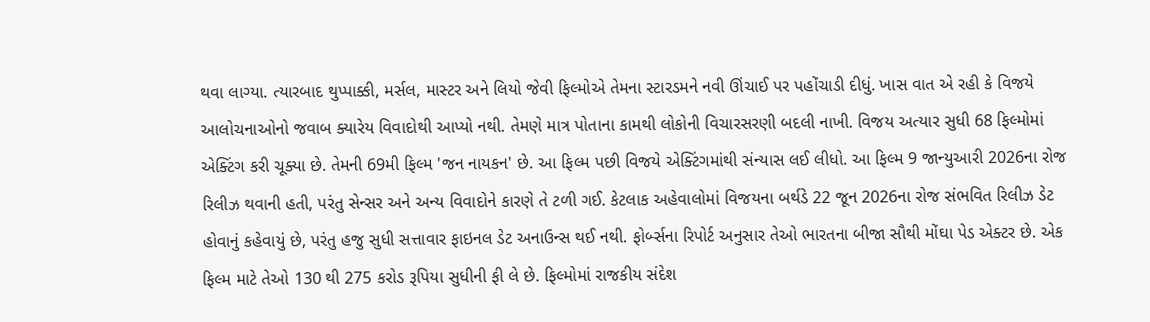થવા લાગ્યા. ત્યારબાદ થુપ્પાક્કી, મર્સલ, માસ્ટર અને લિયો જેવી ફિલ્મોએ તેમના સ્ટારડમને નવી ઊંચાઈ પર પહોંચાડી દીધું. ખાસ વાત એ રહી કે વિજયે આલોચનાઓનો જવાબ ક્યારેય વિવાદોથી આપ્યો નથી. તેમણે માત્ર પોતાના કામથી લોકોની વિચારસરણી બદલી નાખી. વિજય અત્યાર સુધી 68 ફિલ્મોમાં એક્ટિંગ કરી ચૂક્યા છે. તેમની 69મી ફિલ્મ 'જન નાયકન' છે. આ ફિલ્મ પછી વિજયે એક્ટિંગમાંથી સંન્યાસ લઈ લીધો. આ ફિલ્મ 9 જાન્યુઆરી 2026ના રોજ રિલીઝ થવાની હતી, પરંતુ સેન્સર અને અન્ય વિવાદોને કારણે તે ટળી ગઈ. કેટલાક અહેવાલોમાં વિજયના બર્થડે 22 જૂન 2026ના રોજ સંભવિત રિલીઝ ડેટ હોવાનું કહેવાયું છે, પરંતુ હજુ સુધી સત્તાવાર ફાઇનલ ડેટ અનાઉન્સ થઈ નથી. ફોર્બ્સના રિપોર્ટ અનુસાર તેઓ ભારતના બીજા સૌથી મોંઘા પેડ એક્ટર છે. એક ફિલ્મ માટે તેઓ 130 થી 275 કરોડ રૂપિયા સુધીની ફી લે છે. ફિલ્મોમાં રાજકીય સંદેશ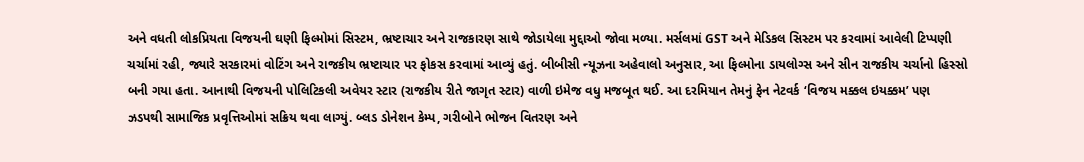અને વધતી લોકપ્રિયતા વિજયની ઘણી ફિલ્મોમાં સિસ્ટમ, ભ્રષ્ટાચાર અને રાજકારણ સાથે જોડાયેલા મુદ્દાઓ જોવા મળ્યા. મર્સલમાં GST અને મેડિકલ સિસ્ટમ પર કરવામાં આવેલી ટિપ્પણી ચર્ચામાં રહી, જ્યારે સરકારમાં વોટિંગ અને રાજકીય ભ્રષ્ટાચાર પર ફોકસ કરવામાં આવ્યું હતું. બીબીસી ન્યૂઝના અહેવાલો અનુસાર, આ ફિલ્મોના ડાયલોગ્સ અને સીન રાજકીય ચર્ચાનો હિસ્સો બની ગયા હતા. આનાથી વિજયની પોલિટિકલી અવેયર સ્ટાર (રાજકીય રીતે જાગૃત સ્ટાર) વાળી ઇમેજ વધુ મજબૂત થઈ. આ દરમિયાન તેમનું ફેન નેટવર્ક ‘વિજય મક્કલ ઇયક્કમ’ પણ ઝડપથી સામાજિક પ્રવૃત્તિઓમાં સક્રિય થવા લાગ્યું. બ્લડ ડોનેશન કેમ્પ, ગરીબોને ભોજન વિતરણ અને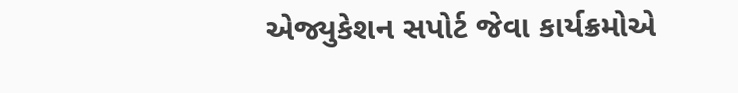એજ્યુકેશન સપોર્ટ જેવા કાર્યક્રમોએ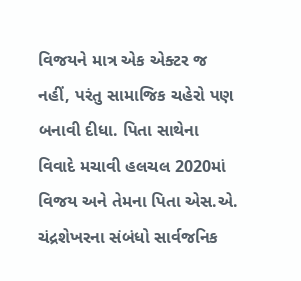વિજયને માત્ર એક એક્ટર જ નહીં, પરંતુ સામાજિક ચહેરો પણ બનાવી દીધા. પિતા સાથેના વિવાદે મચાવી હલચલ 2020માં વિજય અને તેમના પિતા એસ.એ. ચંદ્રશેખરના સંબંધો સાર્વજનિક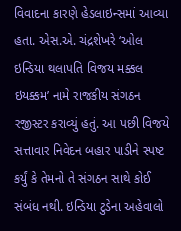વિવાદના કારણે હેડલાઇન્સમાં આવ્યા હતા. એસ.એ. ચંદ્રશેખરે ‘ઓલ ઇન્ડિયા થલાપતિ વિજય મક્કલ ઇયક્કમ’ નામે રાજકીય સંગઠન રજીસ્ટર કરાવ્યું હતું. આ પછી વિજયે સત્તાવાર નિવેદન બહાર પાડીને સ્પષ્ટ કર્યું કે તેમનો તે સંગઠન સાથે કોઈ સંબંધ નથી. ઇન્ડિયા ટુડેના અહેવાલો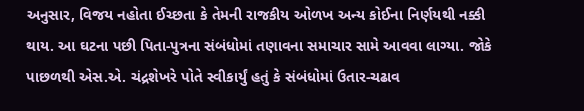અનુસાર, વિજય નહોતા ઈચ્છતા કે તેમની રાજકીય ઓળખ અન્ય કોઈના નિર્ણયથી નક્કી થાય. આ ઘટના પછી પિતા-પુત્રના સંબંધોમાં તણાવના સમાચાર સામે આવવા લાગ્યા. જોકે પાછળથી એસ.એ. ચંદ્રશેખરે પોતે સ્વીકાર્યું હતું કે સંબંધોમાં ઉતાર-ચઢાવ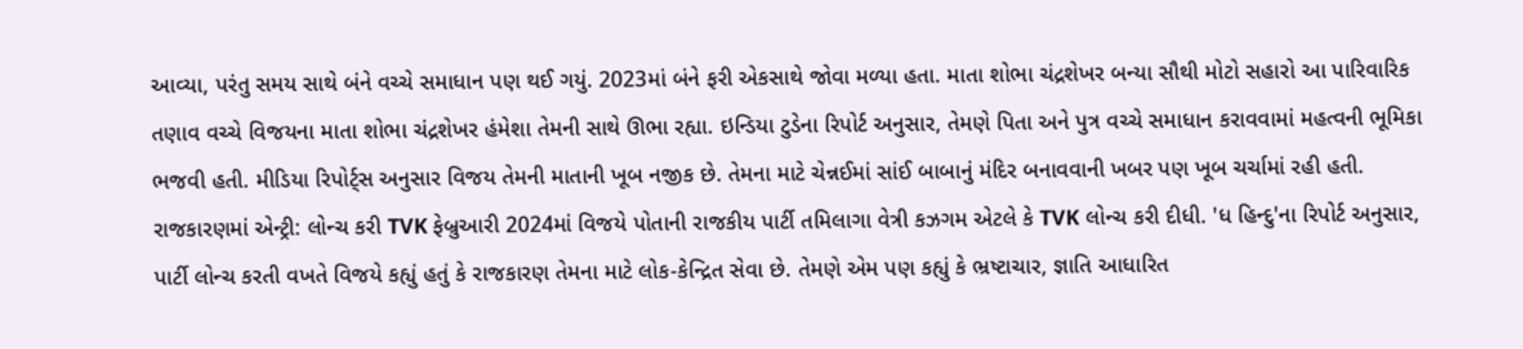આવ્યા, પરંતુ સમય સાથે બંને વચ્ચે સમાધાન પણ થઈ ગયું. 2023માં બંને ફરી એકસાથે જોવા મળ્યા હતા. માતા શોભા ચંદ્રશેખર બન્યા સૌથી મોટો સહારો આ પારિવારિક તણાવ વચ્ચે વિજયના માતા શોભા ચંદ્રશેખર હંમેશા તેમની સાથે ઊભા રહ્યા. ઇન્ડિયા ટુડેના રિપોર્ટ અનુસાર, તેમણે પિતા અને પુત્ર વચ્ચે સમાધાન કરાવવામાં મહત્વની ભૂમિકા ભજવી હતી. મીડિયા રિપોર્ટ્સ અનુસાર વિજય તેમની માતાની ખૂબ નજીક છે. તેમના માટે ચેન્નઈમાં સાંઈ બાબાનું મંદિર બનાવવાની ખબર પણ ખૂબ ચર્ચામાં રહી હતી. રાજકારણમાં એન્ટ્રી: લોન્ચ કરી TVK ફેબ્રુઆરી 2024માં વિજયે પોતાની રાજકીય પાર્ટી તમિલાગા વેત્રી કઝગમ એટલે કે TVK લોન્ચ કરી દીધી. 'ધ હિન્દુ'ના રિપોર્ટ અનુસાર, પાર્ટી લોન્ચ કરતી વખતે વિજયે કહ્યું હતું કે રાજકારણ તેમના માટે લોક-કેન્દ્રિત સેવા છે. તેમણે એમ પણ કહ્યું કે ભ્રષ્ટાચાર, જ્ઞાતિ આધારિત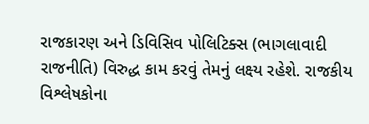રાજકારણ અને ડિવિસિવ પોલિટિક્સ (ભાગલાવાદી રાજનીતિ) વિરુદ્ધ કામ કરવું તેમનું લક્ષ્ય રહેશે. રાજકીય વિશ્લેષકોના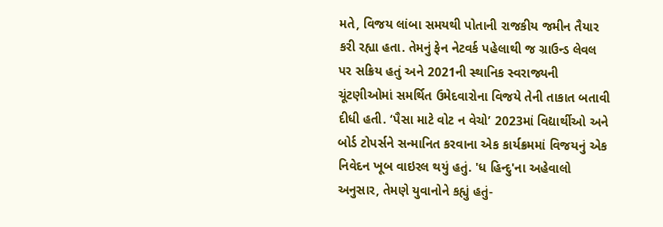મતે, વિજય લાંબા સમયથી પોતાની રાજકીય જમીન તૈયાર કરી રહ્યા હતા. તેમનું ફેન નેટવર્ક પહેલાથી જ ગ્રાઉન્ડ લેવલ પર સક્રિય હતું અને 2021ની સ્થાનિક સ્વરાજ્યની ચૂંટણીઓમાં સમર્થિત ઉમેદવારોના વિજયે તેની તાકાત બતાવી દીધી હતી. ‘પૈસા માટે વોટ ન વેચો’ 2023માં વિદ્યાર્થીઓ અને બોર્ડ ટોપર્સને સન્માનિત કરવાના એક કાર્યક્રમમાં વિજયનું એક નિવેદન ખૂબ વાઇરલ થયું હતું. 'ધ હિન્દુ'ના અહેવાલો અનુસાર, તેમણે યુવાનોને કહ્યું હતું-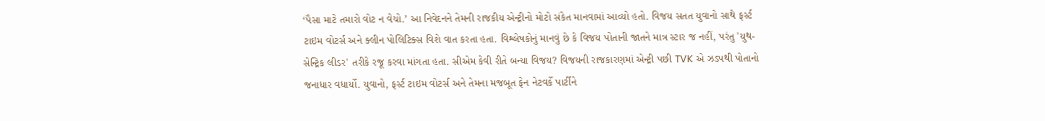‘પૈસા માટે તમારો વોટ ન વેચો.’ આ નિવેદનને તેમની રાજકીય એન્ટ્રીનો મોટો સંકેત માનવામાં આવ્યો હતો. વિજય સતત યુવાનો સાથે ફર્સ્ટ ટાઇમ વોટર્સ અને ક્લીન પોલિટિક્સ વિશે વાત કરતા હતા. વિશ્લેષકોનું માનવું છે કે વિજય પોતાની જાતને માત્ર સ્ટાર જ નહીં, પરંતુ 'યુથ-સેન્ટ્રિક લીડર' તરીકે રજૂ કરવા માંગતા હતા. સીએમ કેવી રીતે બન્યા વિજય? વિજયની રાજકારણમાં એન્ટ્રી પછી TVK એ ઝડપથી પોતાનો જનાધાર વધાર્યો. યુવાનો, ફર્સ્ટ ટાઇમ વોટર્સ અને તેમના મજબૂત ફેન નેટવર્કે પાર્ટીને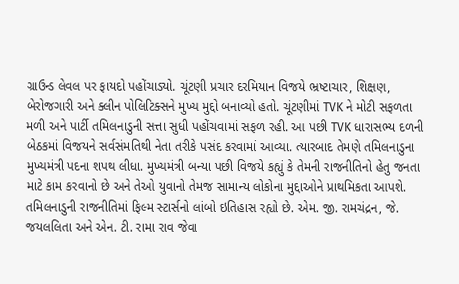ગ્રાઉન્ડ લેવલ પર ફાયદો પહોંચાડ્યો. ચૂંટણી પ્રચાર દરમિયાન વિજયે ભ્રષ્ટાચાર, શિક્ષણ, બેરોજગારી અને ક્લીન પોલિટિક્સને મુખ્ય મુદ્દો બનાવ્યો હતો. ચૂંટણીમાં TVK ને મોટી સફળતા મળી અને પાર્ટી તમિલનાડુની સત્તા સુધી પહોંચવામાં સફળ રહી. આ પછી TVK ધારાસભ્ય દળની બેઠકમાં વિજયને સર્વસંમતિથી નેતા તરીકે પસંદ કરવામાં આવ્યા. ત્યારબાદ તેમણે તમિલનાડુના મુખ્યમંત્રી પદના શપથ લીધા. મુખ્યમંત્રી બન્યા પછી વિજયે કહ્યું કે તેમની રાજનીતિનો હેતુ જનતા માટે કામ કરવાનો છે અને તેઓ યુવાનો તેમજ સામાન્ય લોકોના મુદ્દાઓને પ્રાથમિકતા આપશે. તમિલનાડુની રાજનીતિમાં ફિલ્મ સ્ટાર્સનો લાંબો ઇતિહાસ રહ્યો છે. એમ. જી. રામચંદ્રન, જે. જયલલિતા અને એન. ટી. રામા રાવ જેવા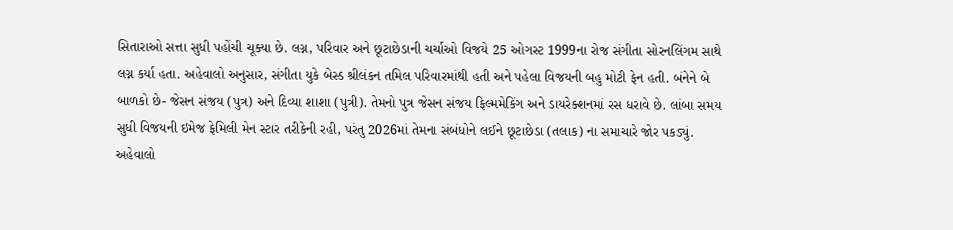સિતારાઓ સત્તા સુધી પહોંચી ચૂક્યા છે. લગ્ન, પરિવાર અને છૂટાછેડાની ચર્ચાઓ વિજયે 25 ઓગસ્ટ 1999ના રોજ સંગીતા સોરનલિંગમ સાથે લગ્ન કર્યા હતા. અહેવાલો અનુસાર, સંગીતા યુકે બેસ્ડ શ્રીલંકન તમિલ પરિવારમાંથી હતી અને પહેલા વિજયની બહુ મોટી ફેન હતી. બંનેને બે બાળકો છે- જેસન સંજય (પુત્ર) અને દિવ્યા શાશા (પુત્રી). તેમનો પુત્ર જેસન સંજય ફિલ્મમેકિંગ અને ડાયરેક્શનમાં રસ ધરાવે છે. લાંબા સમય સુધી વિજયની ઇમેજ ફેમિલી મેન સ્ટાર તરીકેની રહી, પરંતુ 2026માં તેમના સંબંધોને લઈને છૂટાછેડા (તલાક) ના સમાચારે જોર પકડ્યું. અહેવાલો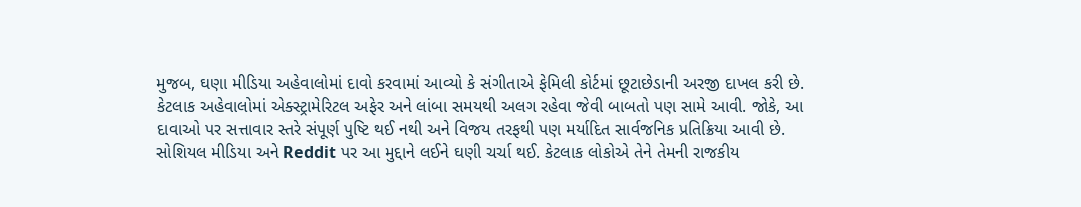મુજબ, ઘણા મીડિયા અહેવાલોમાં દાવો કરવામાં આવ્યો કે સંગીતાએ ફેમિલી કોર્ટમાં છૂટાછેડાની અરજી દાખલ કરી છે. કેટલાક અહેવાલોમાં એક્સ્ટ્રામેરિટલ અફેર અને લાંબા સમયથી અલગ રહેવા જેવી બાબતો પણ સામે આવી. જોકે, આ દાવાઓ પર સત્તાવાર સ્તરે સંપૂર્ણ પુષ્ટિ થઈ નથી અને વિજય તરફથી પણ મર્યાદિત સાર્વજનિક પ્રતિક્રિયા આવી છે. સોશિયલ મીડિયા અને Reddit પર આ મુદ્દાને લઈને ઘણી ચર્ચા થઈ. કેટલાક લોકોએ તેને તેમની રાજકીય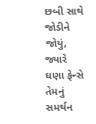છબી સાથે જોડીને જોયું, જ્યારે ઘણા ફેન્સે તેમનું સમર્થન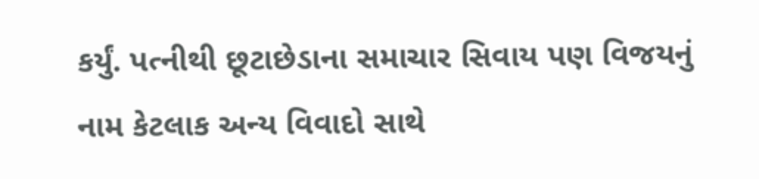કર્યું. પત્નીથી છૂટાછેડાના સમાચાર સિવાય પણ વિજયનું નામ કેટલાક અન્ય વિવાદો સાથે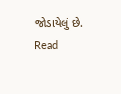જોડાયેલું છે.
Read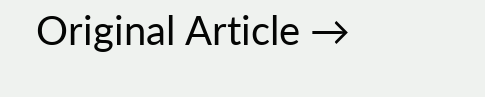Original Article →